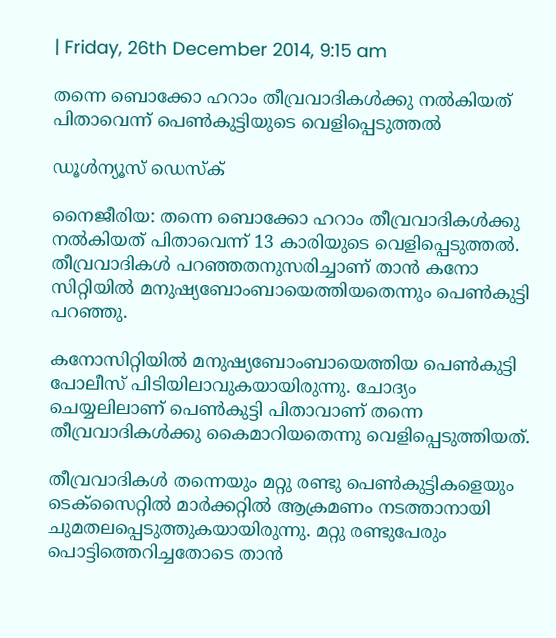| Friday, 26th December 2014, 9:15 am

തന്നെ ബൊക്കോ ഹറാം തീവ്രവാദികള്‍ക്കു നല്‍കിയത് പിതാവെന്ന് പെണ്‍കുട്ടിയുടെ വെളിപ്പെടുത്തല്‍

ഡൂള്‍ന്യൂസ് ഡെസ്‌ക്

നൈജീരിയ: തന്നെ ബൊക്കോ ഹറാം തീവ്രവാദികള്‍ക്കു നല്‍കിയത് പിതാവെന്ന് 13 കാരിയുടെ വെളിപ്പെടുത്തല്‍. തീവ്രവാദികള്‍ പറഞ്ഞതനുസരിച്ചാണ് താന്‍ കനോ സിറ്റിയില്‍ മനുഷ്യബോംബായെത്തിയതെന്നും പെണ്‍കുട്ടി പറഞ്ഞു.

കനോസിറ്റിയില്‍ മനുഷ്യബോംബായെത്തിയ പെണ്‍കുട്ടി പോലീസ് പിടിയിലാവുകയായിരുന്നു. ചോദ്യം ചെയ്യലിലാണ് പെണ്‍കുട്ടി പിതാവാണ് തന്നെ തീവ്രവാദികള്‍ക്കു കൈമാറിയതെന്നു വെളിപ്പെടുത്തിയത്.

തീവ്രവാദികള്‍ തന്നെയും മറ്റു രണ്ടു പെണ്‍കുട്ടികളെയും ടെക്‌സൈറ്റില്‍ മാര്‍ക്കറ്റില്‍ ആക്രമണം നടത്താനായി ചുമതലപ്പെടുത്തുകയായിരുന്നു. മറ്റു രണ്ടുപേരും പൊട്ടിത്തെറിച്ചതോടെ താന്‍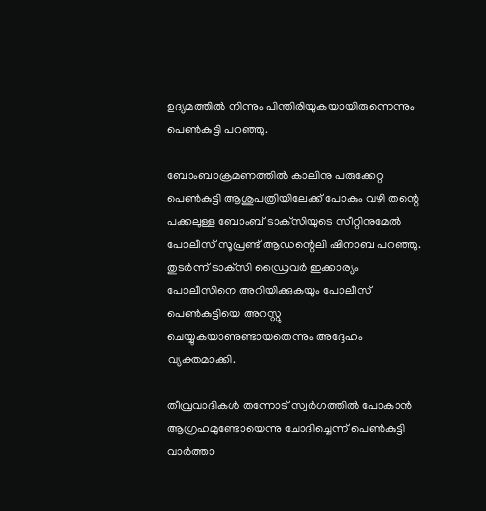ഉദ്യമത്തില്‍ നിന്നും പിന്തിരിയുകയായിരുന്നെന്നും പെണ്‍കുട്ടി പറഞ്ഞു.

ബോംബാക്രമണത്തില്‍ കാലിനു പരുക്കേറ്റ പെണ്‍കുട്ടി ആശുപത്രിയിലേക്ക് പോകും വഴി തന്റെ പക്കലുള്ള ബോംബ് ടാക്‌സിയുടെ സീറ്റിനുമേല്‍ പോലീസ് സൂപ്രണ്ട് ആഡന്റെലി ഷിനാബ പറഞ്ഞു. തുടര്‍ന്ന് ടാക്‌സി ഡ്രൈവര്‍ ഇക്കാര്യം പോലീസിനെ അറിയിക്കുകയും പോലീസ് പെണ്‍കുട്ടിയെ അറസ്റ്റു ചെയ്യുകയാണുണ്ടായതെന്നും അദ്ദേഹം വ്യക്തമാക്കി.

തീവ്രവാദികള്‍ തന്നോട് സ്വര്‍ഗത്തില്‍ പോകാന്‍ ആഗ്രഹമുണ്ടോയെന്നു ചോദിച്ചെന്ന് പെണ്‍കുട്ടി വാര്‍ത്താ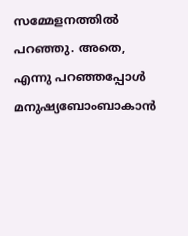സമ്മേളനത്തില്‍ പറഞ്ഞു. അതെ, എന്നു പറഞ്ഞപ്പോള്‍ മനുഷ്യബോംബാകാന്‍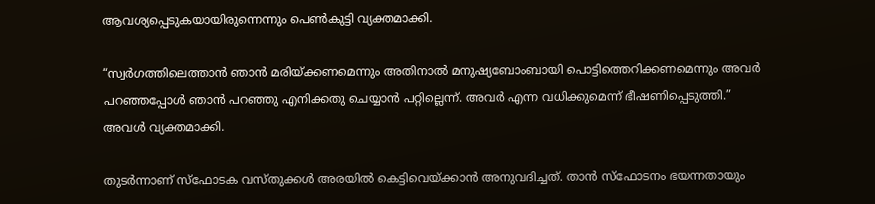ആവശ്യപ്പെടുകയായിരുന്നെന്നും പെണ്‍കുട്ടി വ്യക്തമാക്കി.

“സ്വര്‍ഗത്തിലെത്താന്‍ ഞാന്‍ മരിയ്ക്കണമെന്നും അതിനാല്‍ മനുഷ്യബോംബായി പൊട്ടിത്തെറിക്കണമെന്നും അവര്‍ പറഞ്ഞപ്പോള്‍ ഞാന്‍ പറഞ്ഞു എനിക്കതു ചെയ്യാന്‍ പറ്റില്ലെന്ന്. അവര്‍ എന്ന വധിക്കുമെന്ന് ഭീഷണിപ്പെടുത്തി.” അവള്‍ വ്യക്തമാക്കി.

തുടര്‍ന്നാണ് സ്‌ഫോടക വസ്തുക്കള്‍ അരയില്‍ കെട്ടിവെയ്ക്കാന്‍ അനുവദിച്ചത്. താന്‍ സ്‌ഫോടനം ഭയന്നതായും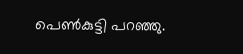പെണ്‍കുട്ടി പറഞ്ഞു.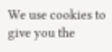We use cookies to give you the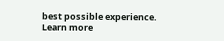best possible experience. Learn more